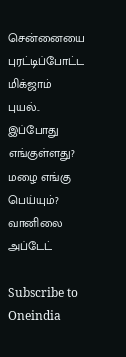சென்னையை புரட்டிப்போட்ட மிக்ஜாம் புயல்.. இப்போது எங்குள்ளது? மழை எங்கு பெய்யும்? வானிலை அப்டேட்

Subscribe to Oneindia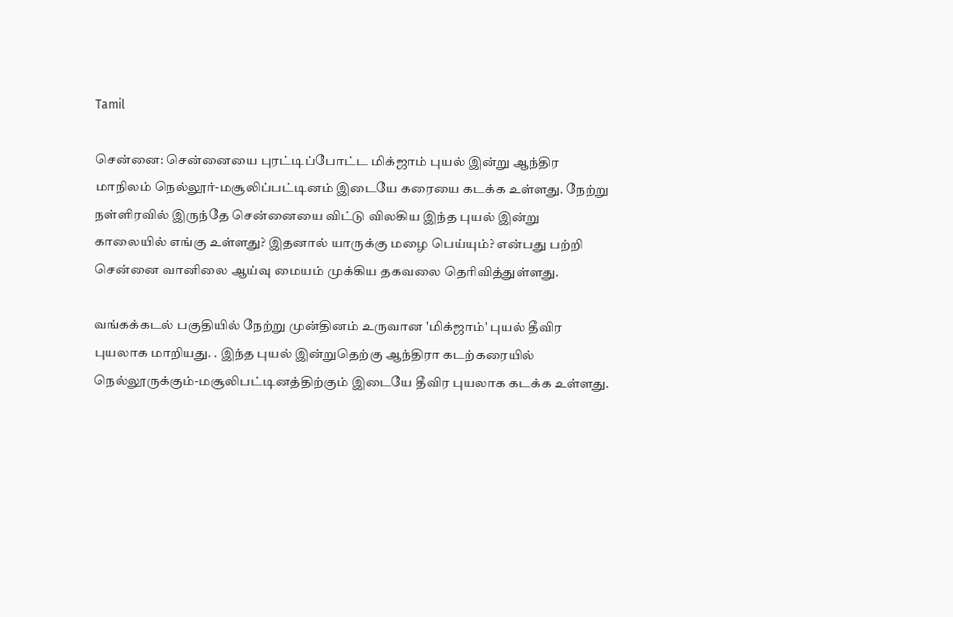Tamil

சென்னை: சென்னையை புரட்டிப்போட்ட மிக்ஜாம் புயல் இன்று ஆந்திர மாநிலம் நெல்லூர்-மசூலிப்பட்டினம் இடையே கரையை கடக்க உள்ளது. நேற்று நள்ளிரவில் இருந்தே சென்னையை விட்டு விலகிய இந்த புயல் இன்று காலையில் எங்கு உள்ளது? இதனால் யாருக்கு மழை பெய்யும்? என்பது பற்றி சென்னை வானிலை ஆய்வு மையம் முக்கிய தகவலை தெரிவித்துள்ளது.

வங்கக்கடல் பகுதியில் நேற்று முன்தினம் உருவான 'மிக்ஜாம்' புயல் தீவிர புயலாக மாறியது. . இந்த புயல் இன்றுதெற்கு ஆந்திரா கடற்கரையில் நெல்லூருக்கும்-மசூலிபட்டினத்திற்கும் இடையே தீவிர புயலாக கடக்க உள்ளது.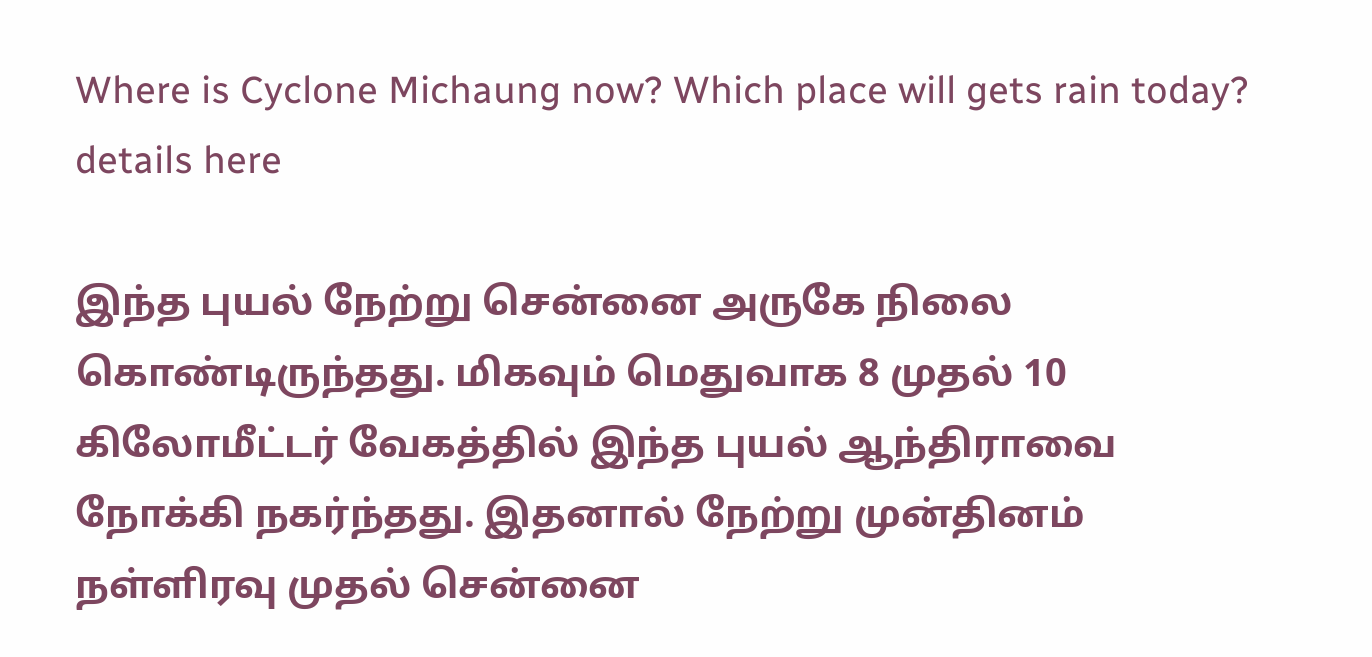Where is Cyclone Michaung now? Which place will gets rain today? details here

இந்த புயல் நேற்று சென்னை அருகே நிலை கொண்டிருந்தது. மிகவும் மெதுவாக 8 முதல் 10 கிலோமீட்டர் வேகத்தில் இந்த புயல் ஆந்திராவை நோக்கி நகர்ந்தது. இதனால் நேற்று முன்தினம் நள்ளிரவு முதல் சென்னை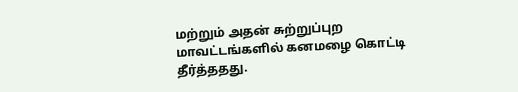மற்றும் அதன் சுற்றுப்புற மாவட்டங்களில் கனமழை கொட்டி தீர்த்ததது.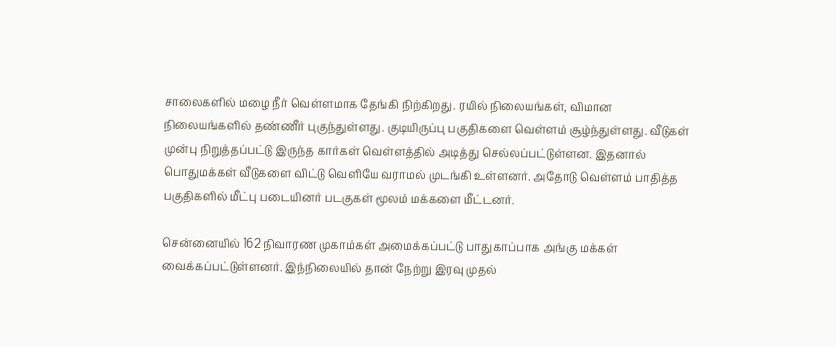சாலைகளில் மழை நீர் வெள்ளமாக தேங்கி நிற்கிறது. ரயில் நிலையங்கள், விமான நிலையங்களில் தண்ணீர் புகுந்துள்ளது. குடியிருப்பு பகுதிகளை வெள்ளம் சூழ்ந்துள்ளது. வீடுகள் முன்பு நிறுத்தப்பட்டு இருந்த கார்கள் வெள்ளத்தில் அடித்து செல்லப்பட்டுள்ளன. இதனால் பொதுமக்கள் வீடுகளை விட்டு வெளியே வராமல் முடங்கி உள்ளனர். அதோடு வெள்ளம் பாதித்த பகுதிகளில் மீட்பு படையினர் படகுகள் மூலம் மக்களை மீட்டனர்.

சென்னையில் 162 நிவாரண முகாம்கள் அமைக்கப்பட்டு பாதுகாப்பாக அங்கு மக்கள் வைக்கப்பட்டுள்ளனர். இந்நிலையில் தான் நேற்று இரவு முதல்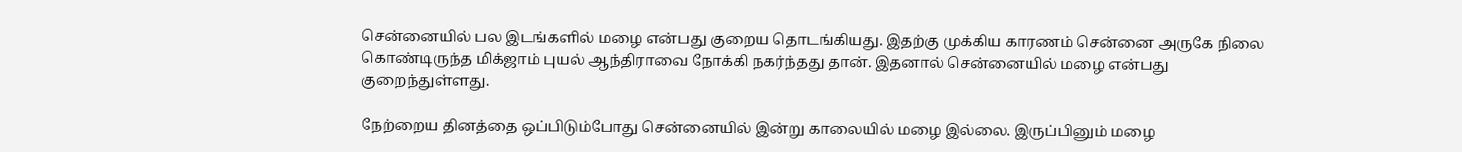சென்னையில் பல இடங்களில் மழை என்பது குறைய தொடங்கியது. இதற்கு முக்கிய காரணம் சென்னை அருகே நிலை கொண்டிருந்த மிக்ஜாம் புயல் ஆந்திராவை நோக்கி நகர்ந்தது தான். இதனால் சென்னையில் மழை என்பது குறைந்துள்ளது.

நேற்றைய தினத்தை ஒப்பிடும்போது சென்னையில் இன்று காலையில் மழை இல்லை. இருப்பினும் மழை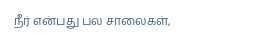நீர் என்பது பல சாலைகள்,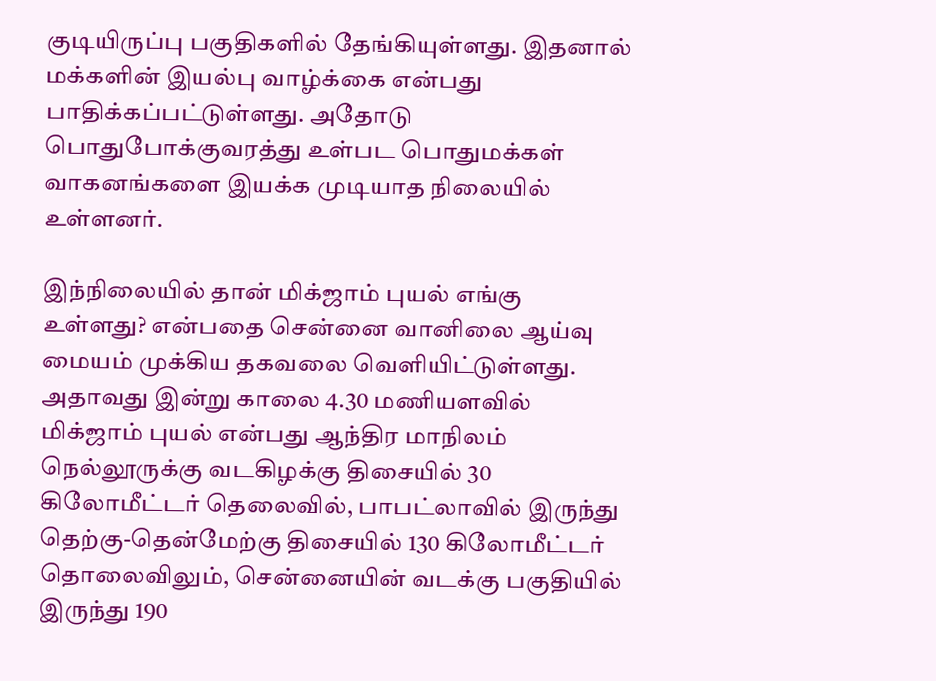குடியிருப்பு பகுதிகளில் தேங்கியுள்ளது. இதனால் மக்களின் இயல்பு வாழ்க்கை என்பது பாதிக்கப்பட்டுள்ளது. அதோடு பொதுபோக்குவரத்து உள்பட பொதுமக்கள் வாகனங்களை இயக்க முடியாத நிலையில் உள்ளனர்.

இந்நிலையில் தான் மிக்ஜாம் புயல் எங்கு உள்ளது? என்பதை சென்னை வானிலை ஆய்வு மையம் முக்கிய தகவலை வெளியிட்டுள்ளது. அதாவது இன்று காலை 4.30 மணியளவில் மிக்ஜாம் புயல் என்பது ஆந்திர மாநிலம் நெல்லூருக்கு வடகிழக்கு திசையில் 30 கிலோமீட்டர் தெலைவில், பாபட்லாவில் இருந்து தெற்கு-தென்மேற்கு திசையில் 130 கிலோமீட்டர் தொலைவிலும், சென்னையின் வடக்கு பகுதியில் இருந்து 190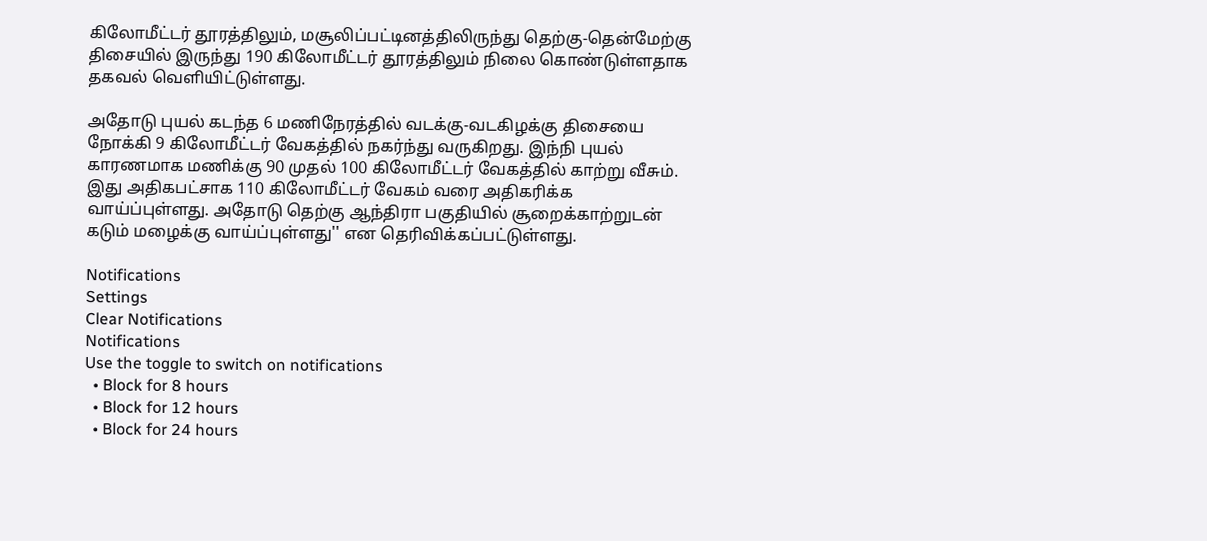கிலோமீட்டர் தூரத்திலும், மசூலிப்பட்டினத்திலிருந்து தெற்கு-தென்மேற்கு திசையில் இருந்து 190 கிலோமீட்டர் தூரத்திலும் நிலை கொண்டுள்ளதாக தகவல் வெளியிட்டுள்ளது.

அதோடு புயல் கடந்த 6 மணிநேரத்தில் வடக்கு-வடகிழக்கு திசையை நோக்கி 9 கிலோமீட்டர் வேகத்தில் நகர்ந்து வருகிறது. இந்நி புயல் காரணமாக மணிக்கு 90 முதல் 100 கிலோமீட்டர் வேகத்தில் காற்று வீசும். இது அதிகபட்சாக 110 கிலோமீட்டர் வேகம் வரை அதிகரிக்க வாய்ப்புள்ளது. அதோடு தெற்கு ஆந்திரா பகுதியில் சூறைக்காற்றுடன் கடும் மழைக்கு வாய்ப்புள்ளது'' என தெரிவிக்கப்பட்டுள்ளது.

Notifications
Settings
Clear Notifications
Notifications
Use the toggle to switch on notifications
  • Block for 8 hours
  • Block for 12 hours
  • Block for 24 hours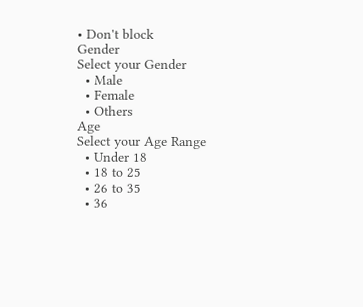• Don't block
Gender
Select your Gender
  • Male
  • Female
  • Others
Age
Select your Age Range
  • Under 18
  • 18 to 25
  • 26 to 35
  • 36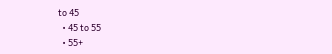to 45
  • 45 to 55
  • 55+